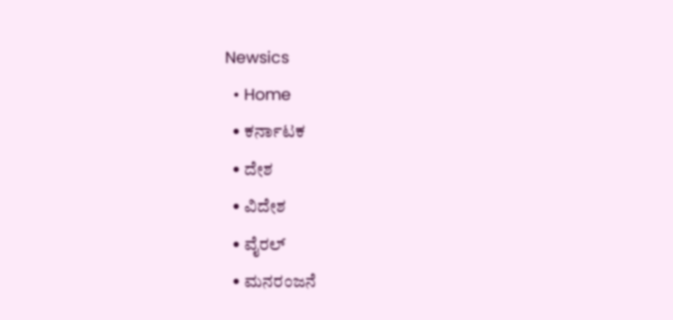Newsics
  • Home
  • ಕರ್ನಾಟಕ
  • ದೇಶ
  • ವಿದೇಶ
  • ವೈರಲ್
  • ಮನರಂಜನೆ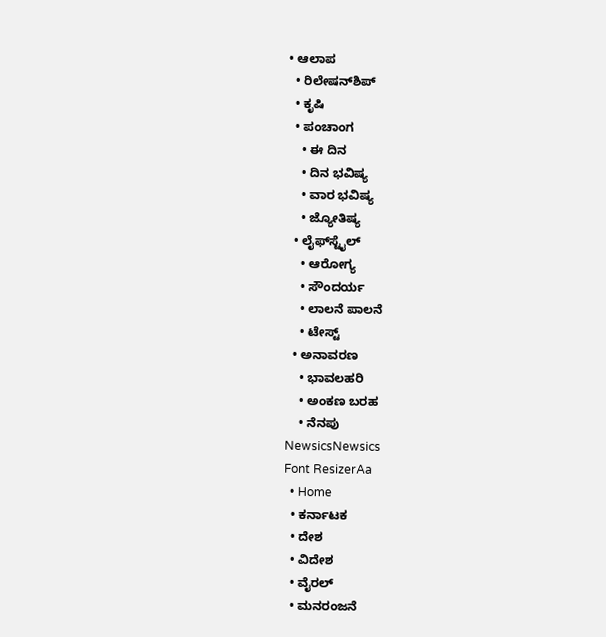• ಆಲಾಪ
  • ರಿಲೇಷನ್‌ಶಿಪ್
  • ಕೃಷಿ
  • ಪಂಚಾಂಗ
    • ಈ ದಿನ
    • ದಿನ ಭವಿಷ್ಯ
    • ವಾರ ಭವಿಷ್ಯ
    • ಜ್ಯೋತಿಷ್ಯ
  • ಲೈಫ್‌ಸ್ಟೈಲ್
    • ಆರೋಗ್ಯ
    • ಸೌಂದರ್ಯ
    • ಲಾಲನೆ ಪಾಲನೆ
    • ಟೇಸ್ಟ್
  • ಅನಾವರಣ
    • ಭಾವಲಹರಿ
    • ಅಂಕಣ ಬರಹ
    • ನೆನಪು
NewsicsNewsics
Font ResizerAa
  • Home
  • ಕರ್ನಾಟಕ
  • ದೇಶ
  • ವಿದೇಶ
  • ವೈರಲ್
  • ಮನರಂಜನೆ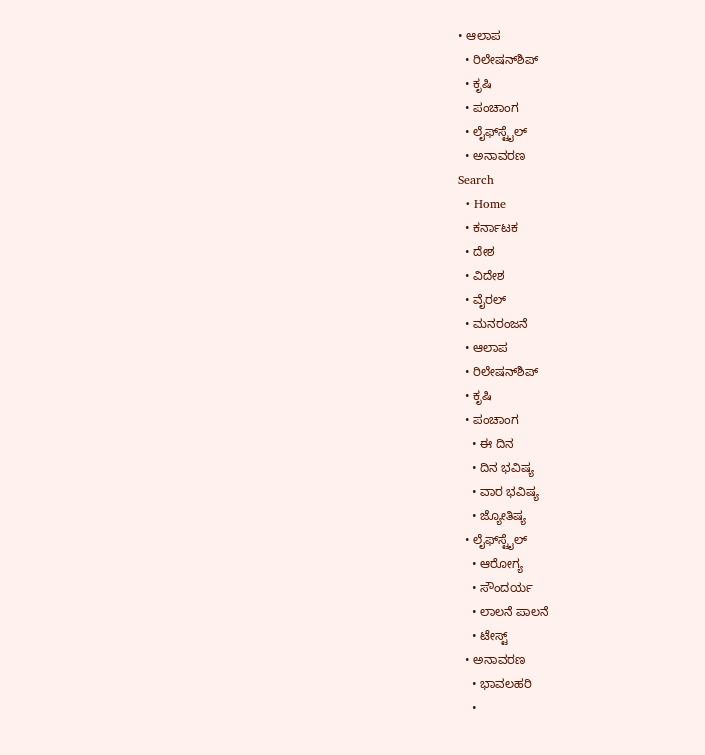• ಆಲಾಪ
  • ರಿಲೇಷನ್‌ಶಿಪ್
  • ಕೃಷಿ
  • ಪಂಚಾಂಗ
  • ಲೈಫ್‌ಸ್ಟೈಲ್
  • ಅನಾವರಣ
Search
  • Home
  • ಕರ್ನಾಟಕ
  • ದೇಶ
  • ವಿದೇಶ
  • ವೈರಲ್
  • ಮನರಂಜನೆ
  • ಆಲಾಪ
  • ರಿಲೇಷನ್‌ಶಿಪ್
  • ಕೃಷಿ
  • ಪಂಚಾಂಗ
    • ಈ ದಿನ
    • ದಿನ ಭವಿಷ್ಯ
    • ವಾರ ಭವಿಷ್ಯ
    • ಜ್ಯೋತಿಷ್ಯ
  • ಲೈಫ್‌ಸ್ಟೈಲ್
    • ಆರೋಗ್ಯ
    • ಸೌಂದರ್ಯ
    • ಲಾಲನೆ ಪಾಲನೆ
    • ಟೇಸ್ಟ್
  • ಅನಾವರಣ
    • ಭಾವಲಹರಿ
    •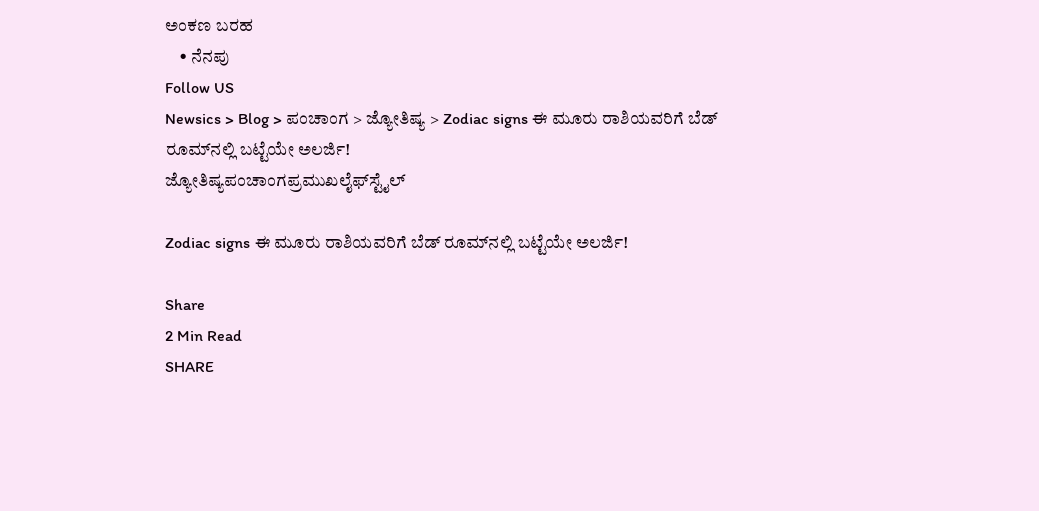ಅಂಕಣ ಬರಹ
    • ನೆನಪು
Follow US
Newsics > Blog > ಪಂಚಾಂಗ > ಜ್ಯೋತಿಷ್ಯ > Zodiac signs ಈ ಮೂರು ರಾಶಿಯವರಿಗೆ ಬೆಡ್ ರೂಮ್‌ನಲ್ಲಿ ಬಟ್ಟೆಯೇ ಅಲರ್ಜಿ!
ಜ್ಯೋತಿಷ್ಯಪಂಚಾಂಗಪ್ರಮುಖಲೈಫ್‌ಸ್ಟೈಲ್

Zodiac signs ಈ ಮೂರು ರಾಶಿಯವರಿಗೆ ಬೆಡ್ ರೂಮ್‌ನಲ್ಲಿ ಬಟ್ಟೆಯೇ ಅಲರ್ಜಿ!

Share
2 Min Read
SHARE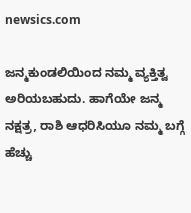newsics.com

ಜನ್ಮಕುಂಡಲಿಯಿಂದ ನಮ್ಮ ವ್ಯಕ್ತಿತ್ವ ಅರಿಯಬಹುದು. ಹಾಗೆಯೇ ಜನ್ಮ ನಕ್ಷತ್ರ, ರಾಶಿ ಆಧರಿಸಿಯೂ ನಮ್ಮ ಬಗ್ಗೆ ಹೆಚ್ಚು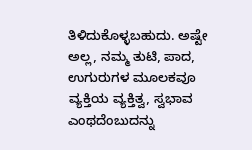ತಿಳಿದುಕೊಳ್ಳಬಹುದು. ಅಷ್ಟೇ ಅಲ್ಲ, ನಮ್ಮ ತುಟಿ, ಪಾದ, ಉಗುರುಗಳ ಮೂಲಕವೂ ವ್ಯಕ್ತಿಯ ವ್ಯಕ್ತಿತ್ವ, ಸ್ವಭಾವ ಎಂಥದೆಂಬುದನ್ನು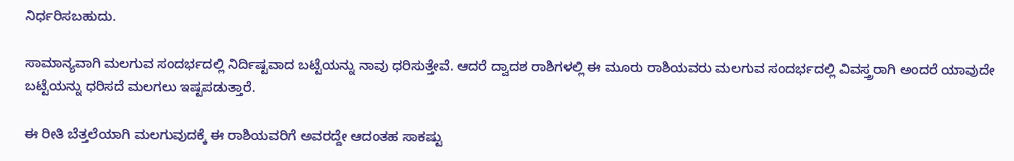ನಿರ್ಧರಿಸಬಹುದು.

ಸಾಮಾನ್ಯವಾಗಿ ಮಲಗುವ ಸಂದರ್ಭದಲ್ಲಿ ನಿರ್ದಿಷ್ಟವಾದ ಬಟ್ಟೆಯನ್ನು ನಾವು ಧರಿಸುತ್ತೇವೆ. ಆದರೆ ದ್ವಾದಶ ರಾಶಿಗಳಲ್ಲಿ ಈ ಮೂರು ರಾಶಿಯವರು ಮಲಗುವ ಸಂದರ್ಭದಲ್ಲಿ ವಿವಸ್ತ್ರರಾಗಿ ಅಂದರೆ ಯಾವುದೇ ಬಟ್ಟೆಯನ್ನು ಧರಿಸದೆ ಮಲಗಲು ಇಷ್ಟಪಡುತ್ತಾರೆ.

ಈ ರೀತಿ ಬೆತ್ತಲೆಯಾಗಿ ಮಲಗುವುದಕ್ಕೆ ಈ ರಾಶಿಯವರಿಗೆ ಅವರದ್ದೇ ಆದಂತಹ ಸಾಕಷ್ಟು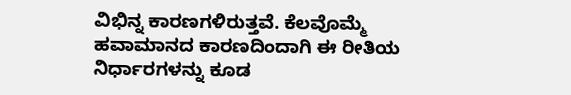ವಿಭಿನ್ನ ಕಾರಣಗಳಿರುತ್ತವೆ. ಕೆಲವೊಮ್ಮೆ ಹವಾಮಾನದ ಕಾರಣದಿಂದಾಗಿ ಈ ರೀತಿಯ ನಿರ್ಧಾರಗಳನ್ನು ಕೂಡ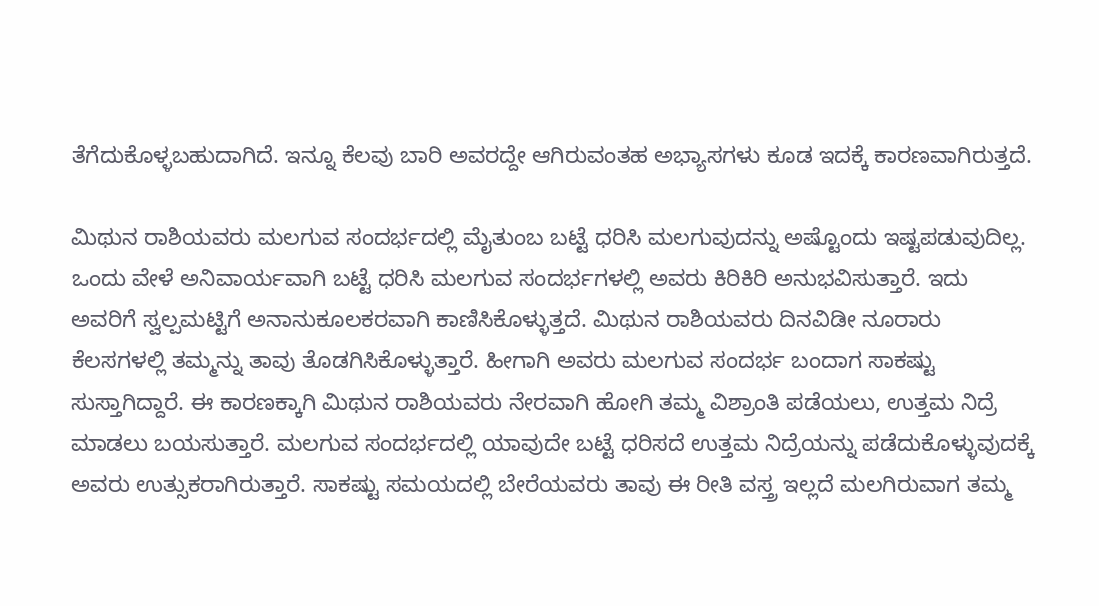ತೆಗೆದುಕೊಳ್ಳಬಹುದಾಗಿದೆ. ಇನ್ನೂ ಕೆಲವು ಬಾರಿ ಅವರದ್ದೇ ಆಗಿರುವಂತಹ ಅಭ್ಯಾಸಗಳು ಕೂಡ ಇದಕ್ಕೆ ಕಾರಣವಾಗಿರುತ್ತದೆ.

ಮಿಥುನ ರಾಶಿಯವರು ಮಲಗುವ ಸಂದರ್ಭದಲ್ಲಿ ಮೈತುಂಬ ಬಟ್ಟೆ ಧರಿಸಿ ಮಲಗುವುದನ್ನು ಅಷ್ಟೊಂದು ಇಷ್ಟಪಡುವುದಿಲ್ಲ. ಒಂದು ವೇಳೆ ಅನಿವಾರ್ಯವಾಗಿ ಬಟ್ಟೆ ಧರಿಸಿ ಮಲಗುವ ಸಂದರ್ಭಗಳಲ್ಲಿ ಅವರು ಕಿರಿಕಿರಿ ಅನುಭವಿಸುತ್ತಾರೆ. ಇದು ಅವರಿಗೆ ಸ್ವಲ್ಪಮಟ್ಟಿಗೆ ಅನಾನುಕೂಲಕರವಾಗಿ ಕಾಣಿಸಿಕೊಳ್ಳುತ್ತದೆ. ಮಿಥುನ ರಾಶಿಯವರು ದಿನವಿಡೀ ನೂರಾರು ಕೆಲಸಗಳಲ್ಲಿ ತಮ್ಮನ್ನು ತಾವು ತೊಡಗಿಸಿಕೊಳ್ಳುತ್ತಾರೆ. ಹೀಗಾಗಿ ಅವರು ಮಲಗುವ ಸಂದರ್ಭ ಬಂದಾಗ ಸಾಕಷ್ಟು ಸುಸ್ತಾಗಿದ್ದಾರೆ. ಈ ಕಾರಣಕ್ಕಾಗಿ ಮಿಥುನ ರಾಶಿಯವರು ನೇರವಾಗಿ ಹೋಗಿ ತಮ್ಮ ವಿಶ್ರಾಂತಿ ಪಡೆಯಲು, ಉತ್ತಮ ನಿದ್ರೆ ಮಾಡಲು ಬಯಸುತ್ತಾರೆ. ಮಲಗುವ ಸಂದರ್ಭದಲ್ಲಿ ಯಾವುದೇ ಬಟ್ಟೆ ಧರಿಸದೆ ಉತ್ತಮ ನಿದ್ರೆಯನ್ನು ಪಡೆದುಕೊಳ್ಳುವುದಕ್ಕೆ ಅವರು ಉತ್ಸುಕರಾಗಿರುತ್ತಾರೆ. ಸಾಕಷ್ಟು ಸಮಯದಲ್ಲಿ ಬೇರೆಯವರು ತಾವು ಈ ರೀತಿ ವಸ್ತ್ರ ಇಲ್ಲದೆ ಮಲಗಿರುವಾಗ ತಮ್ಮ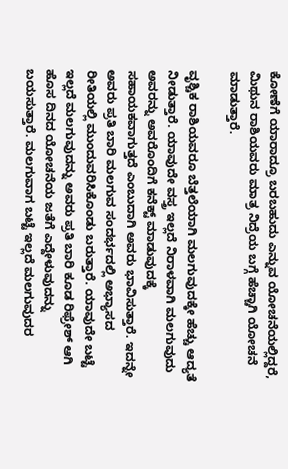ಕೋಣೆಗೆ ಯಾರಾದ್ರೂ ಬರಬಹುದು ಎನ್ನುವ ಯೋಚನೆಯಲ್ಲಿದ್ದರೆ, ಮಿಥುನ ರಾಶಿಯವರು ಮಾತ್ರ ನಿದ್ರೆಯ ಬಗ್ಗೆ ಹೆಚ್ಚಾಗಿ ಯೋಚನೆ ಮಾಡುತ್ತಾರೆ.

ವೃಶ್ಚಿಕ ರಾಶಿಯವರೂ ಬೆತ್ತಲೆಯಾಗಿ ಮಲಗುವುದಕ್ಕೇ ಹೆಚ್ಚು ಆದ್ಯತೆ ನೀಡುತ್ತಾರೆ. ಯಾವುದೇ ವಸ್ತ್ರ ಇಲ್ಲದೆ ನಿರಾಳವಾಗಿ ಮಲಗುವುದು ಅವರನ್ನು ಅವರೊಂದಿಗೆ ಕನೆಕ್ಟ್ ಮಾಡುವುದಕ್ಕೆ ಸಹಾಯಕವಾಗುತ್ತದೆ ಎಂಬುದಾಗಿ ಅವರು ಭಾವಿಸುತ್ತಾರೆ. ಇದನ್ನೇ ಅವರು ಪ್ರತಿ ಬಾರಿ ಮಲಗುವ ಸಂದರ್ಭದಲ್ಲಿ ಅಭ್ಯಾಸದ ರೀತಿಯಲ್ಲಿ ಮುಂದುವರಿಸಿಕೊಂಡು ಬರುತ್ತಾರೆ. ಯಾವುದೇ ಬಟ್ಟೆ ಇಲ್ಲದೆ ಮಲಗುವುದನ್ನು ಅವರು ಪ್ರತಿ ಬಾರಿ ಕೂಡ ರಿಫ್ರೇಶ್ ಆಗಿ ಹೊಸ ದಿನದ ಯೋಚನೆಯ ಜತೆಗೆ ಎದ್ದೇಳುವುದನ್ನು ಬಯಸುತ್ತಾರೆ. ಮಲಗುವಾಗ ಬಟ್ಟೆ ಇಲ್ಲದೆ ಮಲಗುವುದರ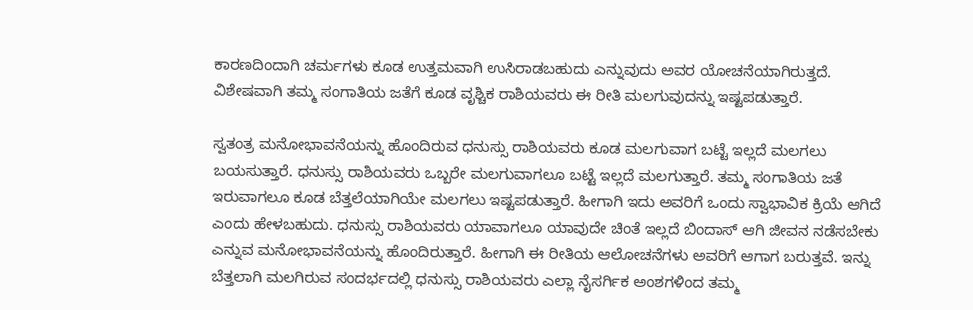ಕಾರಣದಿಂದಾಗಿ ಚರ್ಮಗಳು ಕೂಡ ಉತ್ತಮವಾಗಿ ಉಸಿರಾಡಬಹುದು ಎನ್ನುವುದು ಅವರ ಯೋಚನೆಯಾಗಿರುತ್ತದೆ. ವಿಶೇಷವಾಗಿ ತಮ್ಮ ಸಂಗಾತಿಯ ಜತೆಗೆ ಕೂಡ ವೃಶ್ಚಿಕ ರಾಶಿಯವರು ಈ ರೀತಿ ಮಲಗುವುದನ್ನು ಇಷ್ಟಪಡುತ್ತಾರೆ.

ಸ್ವತಂತ್ರ ಮನೋಭಾವನೆಯನ್ನು ಹೊಂದಿರುವ ಧನುಸ್ಸು ರಾಶಿಯವರು ಕೂಡ ಮಲಗುವಾಗ ಬಟ್ಟೆ ಇಲ್ಲದೆ ಮಲಗಲು ಬಯಸುತ್ತಾರೆ. ಧನುಸ್ಸು ರಾಶಿಯವರು ಒಬ್ಬರೇ ಮಲಗುವಾಗಲೂ ಬಟ್ಟೆ ಇಲ್ಲದೆ ಮಲಗುತ್ತಾರೆ. ತಮ್ಮ ಸಂಗಾತಿಯ ಜತೆ ಇರುವಾಗಲೂ ಕೂಡ ಬೆತ್ತಲೆಯಾಗಿಯೇ ಮಲಗಲು ಇಷ್ಟಪಡುತ್ತಾರೆ. ಹೀಗಾಗಿ ಇದು ಅವರಿಗೆ ಒಂದು ಸ್ವಾಭಾವಿಕ ಕ್ರಿಯೆ ಆಗಿದೆ ಎಂದು ಹೇಳಬಹುದು. ಧನುಸ್ಸು ರಾಶಿಯವರು ಯಾವಾಗಲೂ ಯಾವುದೇ ಚಿಂತೆ ಇಲ್ಲದೆ ಬಿಂದಾಸ್ ಆಗಿ ಜೀವನ ನಡೆಸಬೇಕು ಎನ್ನುವ ಮನೋಭಾವನೆಯನ್ನು ಹೊಂದಿರುತ್ತಾರೆ. ಹೀಗಾಗಿ ಈ ರೀತಿಯ ಆಲೋಚನೆಗಳು ಅವರಿಗೆ ಆಗಾಗ ಬರುತ್ತವೆ. ಇನ್ನು ಬೆತ್ತಲಾಗಿ ಮಲಗಿರುವ ಸಂದರ್ಭದಲ್ಲಿ ಧನುಸ್ಸು ರಾಶಿಯವರು ಎಲ್ಲಾ ನೈಸರ್ಗಿಕ ಅಂಶಗಳಿಂದ ತಮ್ಮ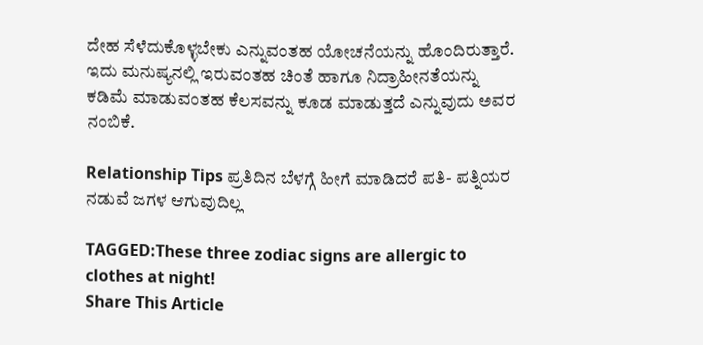ದೇಹ ಸೆಳೆದುಕೊಳ್ಳಬೇಕು ಎನ್ನುವಂತಹ ಯೋಚನೆಯನ್ನು ಹೊಂದಿರುತ್ತಾರೆ. ಇದು ಮನುಷ್ಯನಲ್ಲಿ ಇರುವಂತಹ ಚಿಂತೆ ಹಾಗೂ ನಿದ್ರಾಹೀನತೆಯನ್ನು ಕಡಿಮೆ ಮಾಡುವಂತಹ ಕೆಲಸವನ್ನು ಕೂಡ ಮಾಡುತ್ತದೆ ಎನ್ನುವುದು ಅವರ ನಂಬಿಕೆ.

Relationship Tips ಪ್ರತಿದಿನ ಬೆಳಗ್ಗೆ ಹೀಗೆ ಮಾಡಿದರೆ ಪತಿ- ಪತ್ನಿಯರ ನಡುವೆ ಜಗಳ ಆಗುವುದಿಲ್ಲ

TAGGED:These three zodiac signs are allergic to clothes at night!
Share This Article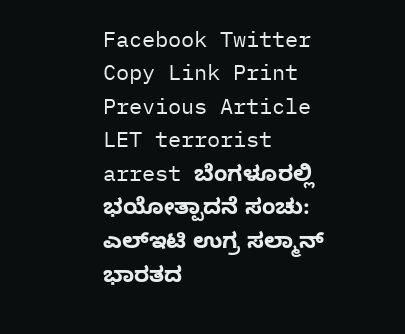Facebook Twitter Copy Link Print
Previous Article LET terrorist arrest ಬೆಂಗಳೂರಲ್ಲಿ ಭಯೋತ್ಪಾದನೆ ಸಂಚು: ಎಲ್ಇಟಿ ಉಗ್ರ ಸಲ್ಮಾನ್ ಭಾರತದ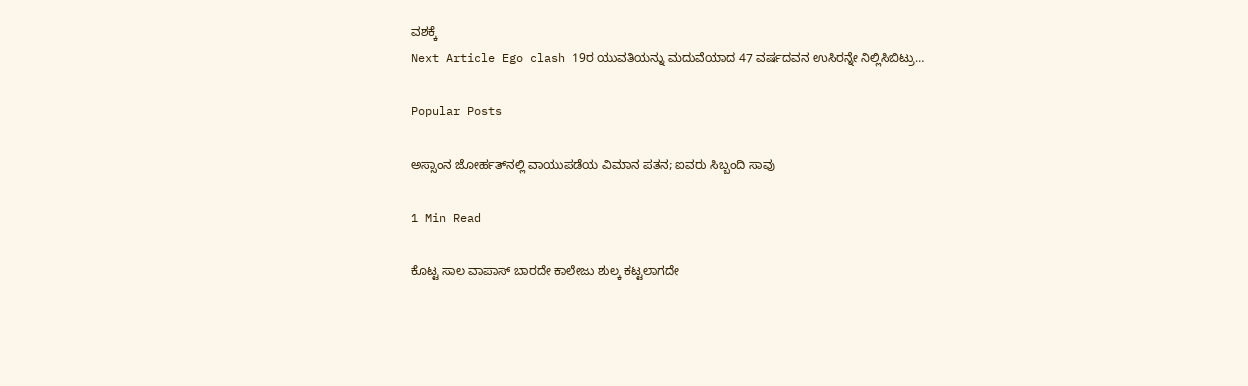ವಶಕ್ಕೆ
Next Article Ego clash 19ರ ಯುವತಿಯನ್ನು ಮದುವೆಯಾದ 47 ವರ್ಷದವನ ಉಸಿರನ್ನೇ ನಿಲ್ಲಿಸಿಬಿಟ್ರು…

Popular Posts

ಅಸ್ಸಾಂನ ಜೋರ್ಹತ್‌ನಲ್ಲಿ ವಾಯುಪಡೆಯ ವಿಮಾನ ಪತನ; ಐವರು ಸಿಬ್ಬಂದಿ ಸಾವು

1 Min Read

ಕೊಟ್ಟ ಸಾಲ ವಾಪಾಸ್ ಬಾರದೇ ಕಾಲೇಜು ಶುಲ್ಕ ಕಟ್ಟಲಾಗದೇ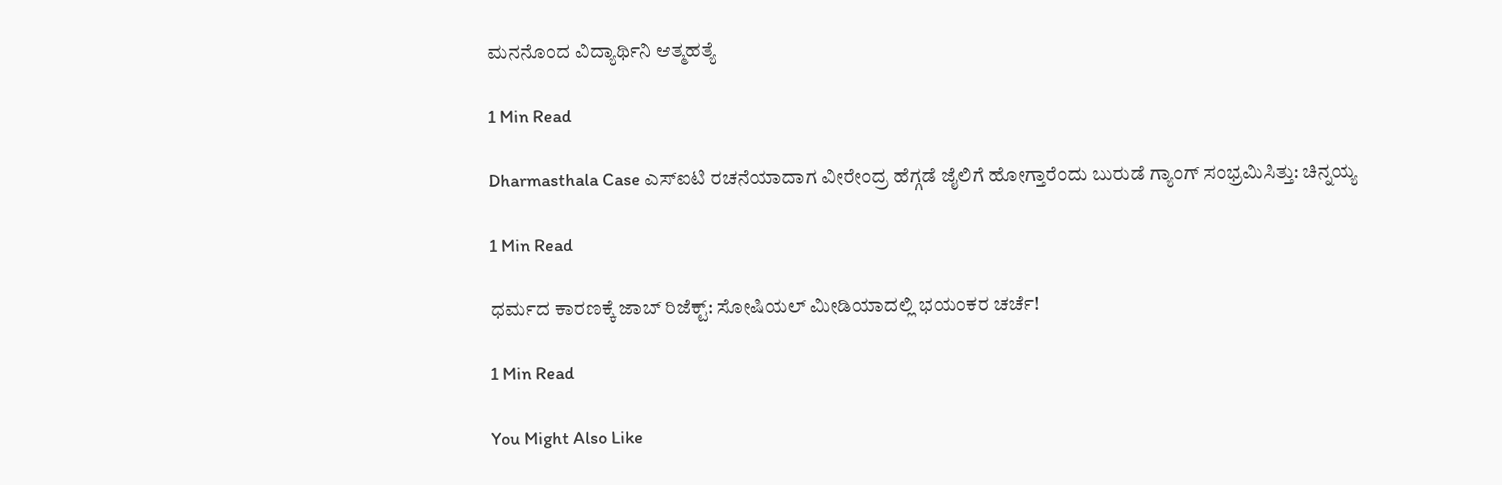ಮನನೊಂದ ವಿದ್ಯಾರ್ಥಿನಿ ಆತ್ಮಹತ್ಯೆ

1 Min Read

Dharmasthala Case ಎಸ್ಐಟಿ ರಚನೆಯಾದಾಗ ವೀರೇಂದ್ರ ಹೆಗ್ಗಡೆ ಜೈಲಿಗೆ ಹೋಗ್ತಾರೆಂದು ಬುರುಡೆ ಗ್ಯಾಂಗ್ ಸಂಭ್ರಮಿಸಿತ್ತು: ಚಿನ್ನಯ್ಯ

1 Min Read

ಧರ್ಮದ ಕಾರಣಕ್ಕೆ ಜಾಬ್ ರಿಜೆಕ್ಟ್: ಸೋಷಿಯಲ್ ಮೀಡಿಯಾದಲ್ಲಿ ಭಯಂಕರ ಚರ್ಚೆ!

1 Min Read

You Might Also Like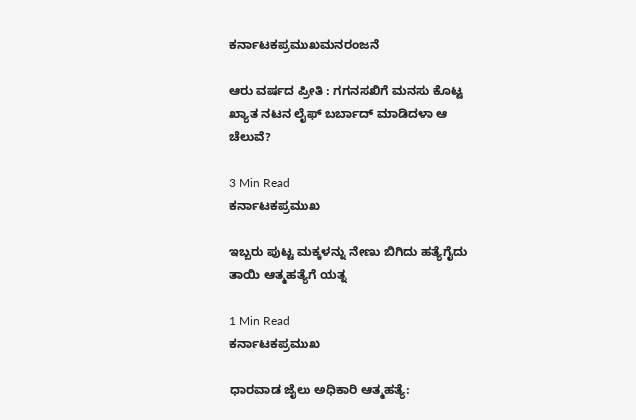ಕರ್ನಾಟಕಪ್ರಮುಖಮನರಂಜನೆ

ಆರು ವರ್ಷದ ಪ್ರೀತಿ : ಗಗನಸಖಿಗೆ ಮನಸು ಕೊಟ್ಟ ಖ್ಯಾತ ನಟನ ಲೈಫ್ ಬರ್ಬಾದ್ ಮಾಡಿದಳಾ ಆ ಚೆಲುವೆ?

3 Min Read
ಕರ್ನಾಟಕಪ್ರಮುಖ

ಇಬ್ಬರು ಪುಟ್ಟ ಮಕ್ಕಳನ್ನು ನೇಣು ಬಿಗಿದು ಹತ್ಯೆಗೈದು ತಾಯಿ ಆತ್ಮಹತ್ಯೆಗೆ ಯತ್ನ

1 Min Read
ಕರ್ನಾಟಕಪ್ರಮುಖ

ಧಾರವಾಡ ಜೈಲು ಅಧಿಕಾರಿ ಆತ್ಮಹತ್ಯೆ: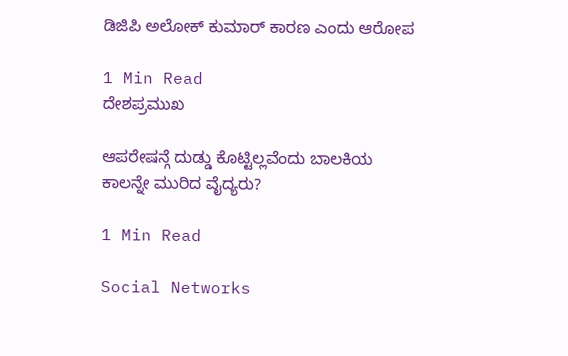ಡಿಜಿಪಿ ಅಲೋಕ್ ಕುಮಾರ್ ಕಾರಣ ಎಂದು ಆರೋಪ

1 Min Read
ದೇಶಪ್ರಮುಖ

ಆಪರೇಷನ್ಗೆ ದುಡ್ಡು ಕೊಟ್ಟಿಲ್ಲವೆಂದು ಬಾಲಕಿಯ ಕಾಲನ್ನೇ ಮುರಿದ ವೈದ್ಯರು?

1 Min Read

Social Networks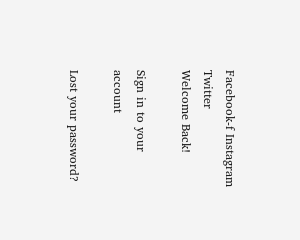Facebook-f Instagram Twitter
Welcome Back!

Sign in to your account

Lost your password?